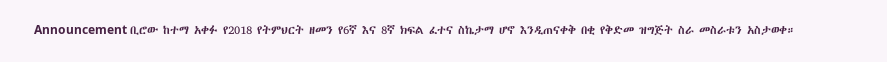Announcement ቢሮው ከተማ አቀፉ የ2018 የትምህርት ዘመን የ6ኛ እና 8ኛ ክፍል ፈተና ስኬታማ ሆኖ እንዲጠናቀቅ በቂ የቅድመ ዝግጅት ስራ መስራቱን አስታወቀ።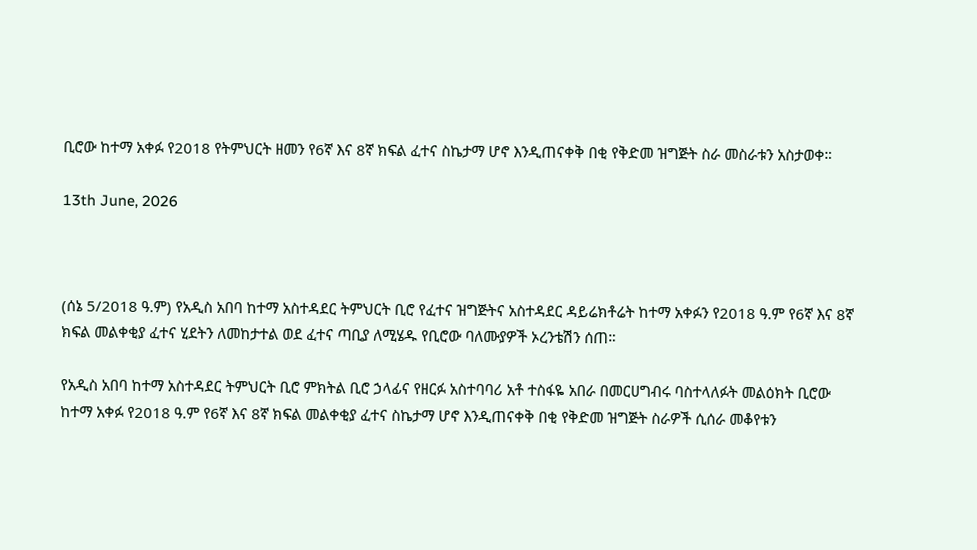ቢሮው ከተማ አቀፉ የ2018 የትምህርት ዘመን የ6ኛ እና 8ኛ ክፍል ፈተና ስኬታማ ሆኖ እንዲጠናቀቅ በቂ የቅድመ ዝግጅት ስራ መስራቱን አስታወቀ።

13th June, 2026



(ሰኔ 5/2018 ዓ.ም) የአዲስ አበባ ከተማ አስተዳደር ትምህርት ቢሮ የፈተና ዝግጅትና አስተዳደር ዳይሬክቶሬት ከተማ አቀፉን የ2018 ዓ.ም የ6ኛ እና 8ኛ ክፍል መልቀቂያ ፈተና ሂደትን ለመከታተል ወደ ፈተና ጣቢያ ለሚሄዱ የቢሮው ባለሙያዎች ኦረንቴሽን ሰጠ።

የአዲስ አበባ ከተማ አስተዳደር ትምህርት ቢሮ ምክትል ቢሮ ኃላፊና የዘርፉ አስተባባሪ አቶ ተስፋዬ አበራ በመርሀግብሩ ባስተላለፉት መልዕክት ቢሮው ከተማ አቀፉ የ2018 ዓ.ም የ6ኛ እና 8ኛ ክፍል መልቀቂያ ፈተና ስኬታማ ሆኖ እንዲጠናቀቅ በቂ የቅድመ ዝግጅት ስራዎች ሲሰራ መቆየቱን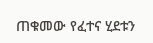ጠቁመው የፈተና ሂደቱን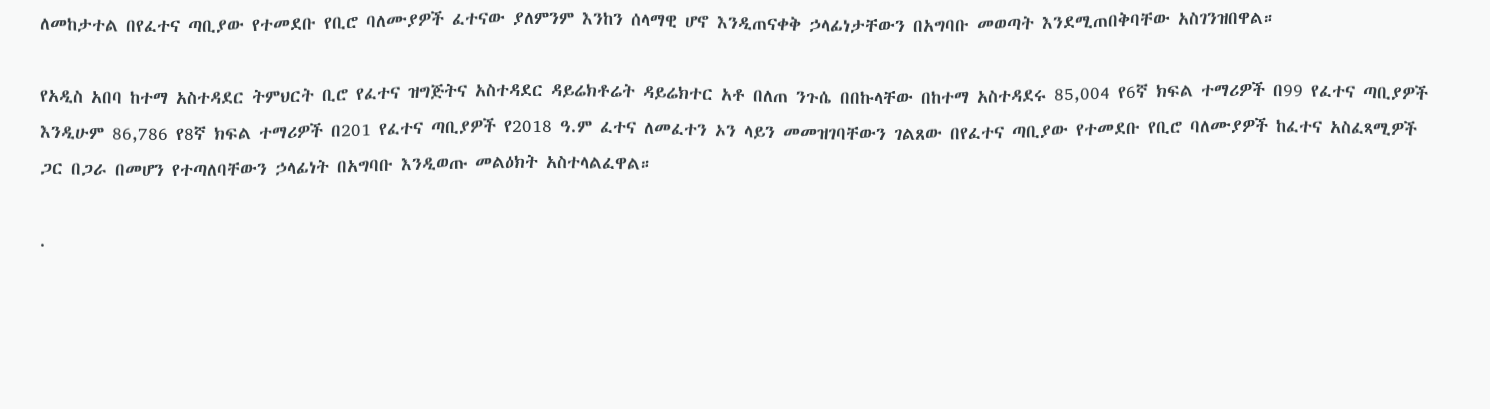ለመከታተል በየፈተና ጣቢያው የተመደቡ የቢሮ ባለሙያዎች ፈተናው ያለምንም እንከን ሰላማዊ ሆኖ እንዲጠናቀቅ ኃላፊነታቸውን በአግባቡ መወጣት እንደሚጠበቅባቸው አስገንዝበዋል።

የአዲስ አበባ ከተማ አስተዳደር ትምህርት ቢሮ የፈተና ዝግጅትና አስተዳደር ዳይሬክቶሬት ዳይሬክተር አቶ በለጠ ንጉሴ በበኩላቸው በከተማ አስተዳደሩ 85,004 የ6ኛ ክፍል ተማሪዎች በ99 የፈተና ጣቢያዎች እንዲሁም 86,786 የ8ኛ ክፍል ተማሪዎች በ201 የፈተና ጣቢያዎች የ2018 ዓ.ም ፈተና ለመፈተን ኦን ላይን መመዝገባቸውን ገልጸው በየፈተና ጣቢያው የተመደቡ የቢሮ ባለሙያዎች ከፈተና አስፈጻሚዎች ጋር በጋራ በመሆን የተጣለባቸውን ኃላፊነት በአግባቡ እንዲወጡ መልዕክት አስተላልፈዋል።

.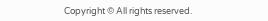Copyright © All rights reserved.